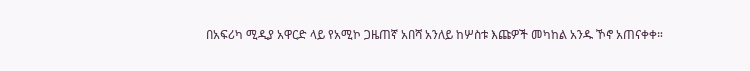በአፍሪካ ሚዲያ አዋርድ ላይ የአሚኮ ጋዜጠኛ አበሻ አንለይ ከሦስቱ እጩዎች መካከል አንዱ ኾኖ አጠናቀቀ።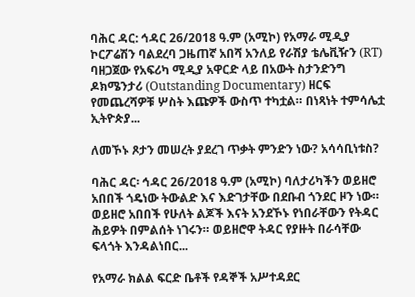ባሕር ዳር: ኅዳር 26/2018 ዓ.ም (አሚኮ) የአማራ ሚዲያ ኮርፖሬሽን ባልደረባ ጋዜጠኛ አበሻ አንለይ የራሽያ ቴሌቪዥን (RT) ባዘጋጀው የአፍሪካ ሚዲያ አዋርድ ላይ በአውት ስታንድንግ ዶክሜንታሪ (Outstanding Documentary) ዘርፍ የመጨረሻዎቹ ሦስት እጩዎች ውስጥ ተካቷል። በነጻነት ተምሳሌቷ ኢትዮጵያ...

ለመኾኑ ጾታን መሠረት ያደረገ ጥቃት ምንድን ነው? አሳሳቢነቱስ?

ባሕር ዳር፡ ኅዳር 26/2018 ዓ.ም (አሚኮ) ባለታሪካችን ወይዘሮ አበበች ጎዴነው ትውልድ እና እድገታቸው በደቡብ ጎንደር ዞን ነው። ወይዘሮ አበበች የሁለት ልጆች እናት አንደኾኑ የነበራቸውን የትዳር ሕይዎት በምልሰት ነገሩን። ወይዘሮዋ ትዳር የያዙት በራሳቸው ፍላጎት እንዳልነበር...

የአማራ ክልል ፍርድ ቤቶች የዳኞች አሥተዳደር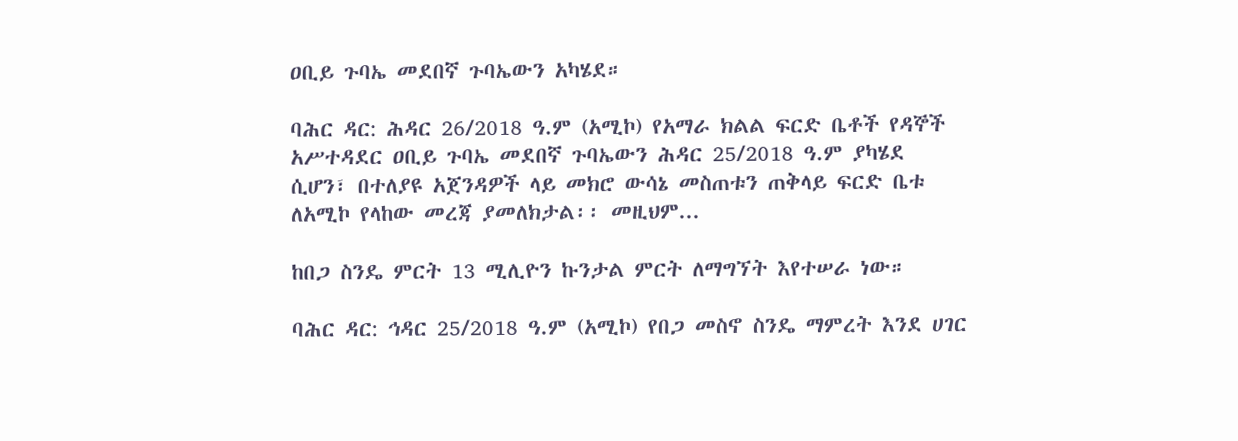ዐቢይ ጉባኤ መደበኛ ጉባኤውን አካሄደ።

ባሕር ዳር: ሕዳር 26/2018 ዓ.ም (አሚኮ) የአማራ ክልል ፍርድ ቤቶች የዳኞች አሥተዳደር ዐቢይ ጉባኤ መደበኛ ጉባኤውን ሕዳር 25/2018 ዓ.ም ያካሄደ ሲሆን፣ በተለያዩ አጀንዳዎች ላይ መክሮ ውሳኔ መስጠቱን ጠቅላይ ፍርድ ቤቱ ለአሚኮ የላከው መረጃ ያመለክታል፡፡ መዚህም...

ከበጋ ስንዴ ምርት 13 ሚሊዮን ኩንታል ምርት ለማግኘት እየተሠራ ነው።

ባሕር ዳር: ኅዳር 25/2018 ዓ.ም (አሚኮ) የበጋ መስኖ ስንዴ ማምረት እንደ ሀገር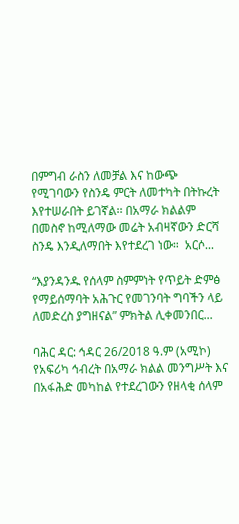በምግብ ራስን ለመቻል እና ከውጭ የሚገባውን የስንዴ ምርት ለመተካት በትኩረት እየተሠራበት ይገኛል፡፡ በአማራ ክልልም በመስኖ ከሚለማው መሬት አብዛኛውን ድርሻ ስንዴ እንዲለማበት እየተደረገ ነው።  አርሶ...

“እያንዳንዱ የሰላም ስምምነት የጥይት ድምፅ የማይሰማባት አሕጉር የመገንባት ግባችን ላይ ለመድረስ ያግዘናል” ምክትል ሊቀመንበር...

ባሕር ዳር: ኅዳር 26/2018 ዓ.ም (አሚኮ) የአፍሪካ ኅብረት በአማራ ክልል መንግሥት እና በአፋሕድ መካከል የተደረገውን የዘላቂ ሰላም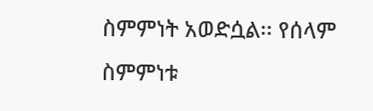ስምምነት አወድሷል፡፡ የሰላም ስምምነቱ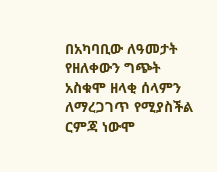በአካባቢው ለዓመታት የዘለቀውን ግጭት አስቁሞ ዘላቂ ሰላምን ለማረጋገጥ የሚያስችል ርምጃ ነውሞ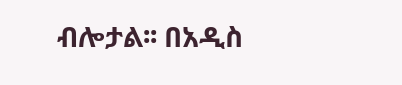ብሎታል፡፡ በአዲስ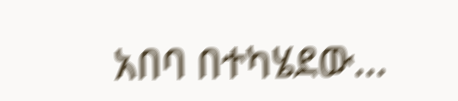አበባ በተካሄደው...